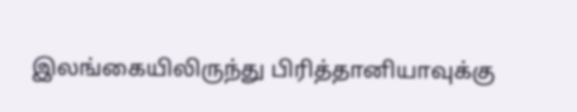இலங்கையிலிருந்து பிரித்தானியாவுக்கு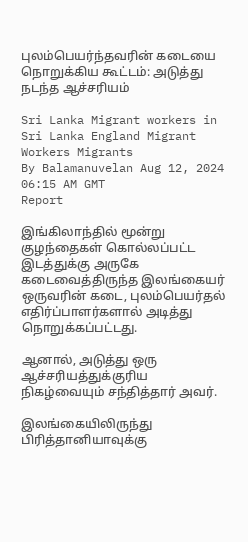புலம்பெயர்ந்தவரின் கடையை நொறுக்கிய கூட்டம்: அடுத்து நடந்த ஆச்சரியம்

Sri Lanka Migrant workers in Sri Lanka England Migrant Workers Migrants
By Balamanuvelan Aug 12, 2024 06:15 AM GMT
Report

இங்கிலாந்தில் மூன்று குழந்தைகள் கொல்லப்பட்ட இடத்துக்கு அருகே கடைவைத்திருந்த இலங்கையர் ஒருவரின் கடை, புலம்பெயர்தல் எதிர்ப்பாளர்களால் அடித்து நொறுக்கப்பட்டது.

ஆனால், அடுத்து ஒரு ஆச்சரியத்துக்குரிய நிகழ்வையும் சந்தித்தார் அவர்.

இலங்கையிலிருந்து பிரித்தானியாவுக்கு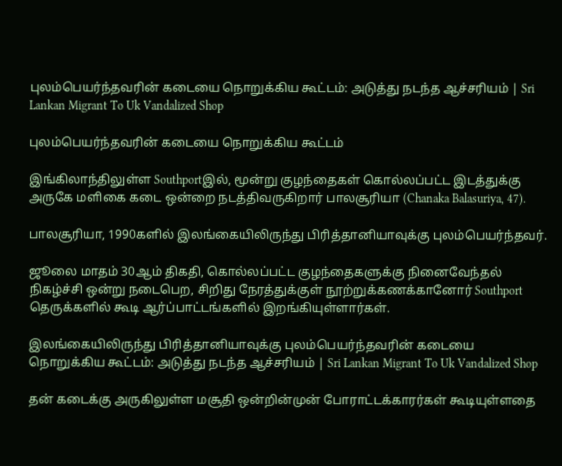புலம்பெயர்ந்தவரின் கடையை நொறுக்கிய கூட்டம்: அடுத்து நடந்த ஆச்சரியம் | Sri Lankan Migrant To Uk Vandalized Shop

புலம்பெயர்ந்தவரின் கடையை நொறுக்கிய கூட்டம்

இங்கிலாந்திலுள்ள Southportஇல், மூன்று குழந்தைகள் கொல்லப்பட்ட இடத்துக்கு அருகே மளிகை கடை ஒன்றை நடத்திவருகிறார் பாலசூரியா (Chanaka Balasuriya, 47).

பாலசூரியா, 1990களில் இலங்கையிலிருந்து பிரித்தானியாவுக்கு புலம்பெயர்ந்தவர்.

ஜூலை மாதம் 30ஆம் திகதி, கொல்லப்பட்ட குழந்தைகளுக்கு நினைவேந்தல் நிகழ்ச்சி ஒன்று நடைபெற, சிறிது நேரத்துக்குள் நூற்றுக்கணக்கானோர் Southport தெருக்களில் கூடி ஆர்ப்பாட்டங்களில் இறங்கியுள்ளார்கள்.

இலங்கையிலிருந்து பிரித்தானியாவுக்கு புலம்பெயர்ந்தவரின் கடையை நொறுக்கிய கூட்டம்: அடுத்து நடந்த ஆச்சரியம் | Sri Lankan Migrant To Uk Vandalized Shop

தன் கடைக்கு அருகிலுள்ள மசூதி ஒன்றின்முன் போராட்டக்காரர்கள் கூடியுள்ளதை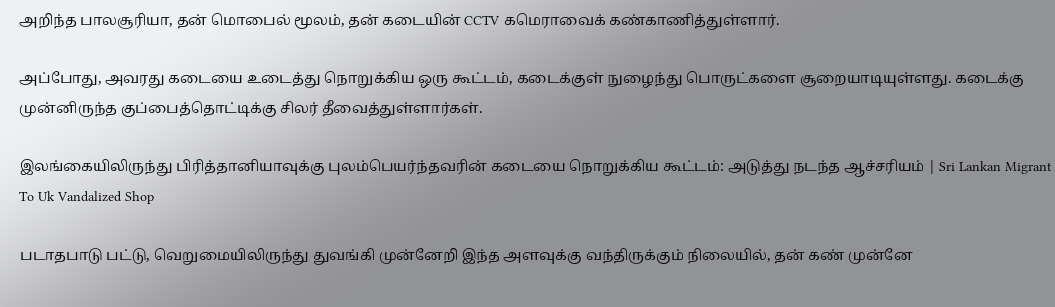அறிந்த பாலசூரியா, தன் மொபைல் மூலம், தன் கடையின் CCTV கமெராவைக் கண்காணித்துள்ளார்.

அப்போது, அவரது கடையை உடைத்து நொறுக்கிய ஒரு கூட்டம், கடைக்குள் நுழைந்து பொருட்களை சூறையாடியுள்ளது. கடைக்கு முன்னிருந்த குப்பைத்தொட்டிக்கு சிலர் தீவைத்துள்ளார்கள்.

இலங்கையிலிருந்து பிரித்தானியாவுக்கு புலம்பெயர்ந்தவரின் கடையை நொறுக்கிய கூட்டம்: அடுத்து நடந்த ஆச்சரியம் | Sri Lankan Migrant To Uk Vandalized Shop

படாதபாடு பட்டு, வெறுமையிலிருந்து துவங்கி முன்னேறி இந்த அளவுக்கு வந்திருக்கும் நிலையில், தன் கண் முன்னே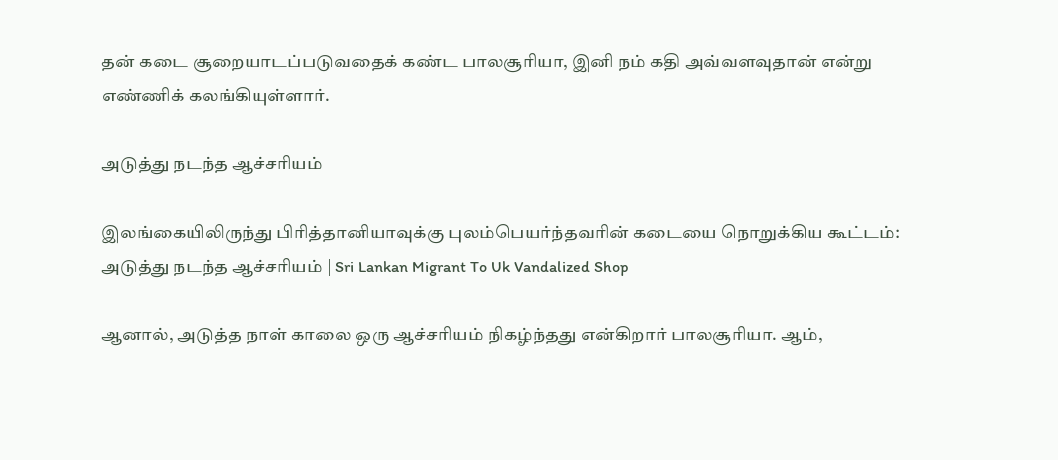தன் கடை சூறையாடப்படுவதைக் கண்ட பாலசூரியா, இனி நம் கதி அவ்வளவுதான் என்று எண்ணிக் கலங்கியுள்ளார்.

அடுத்து நடந்த ஆச்சரியம்

இலங்கையிலிருந்து பிரித்தானியாவுக்கு புலம்பெயர்ந்தவரின் கடையை நொறுக்கிய கூட்டம்: அடுத்து நடந்த ஆச்சரியம் | Sri Lankan Migrant To Uk Vandalized Shop

ஆனால், அடுத்த நாள் காலை ஒரு ஆச்சரியம் நிகழ்ந்தது என்கிறார் பாலசூரியா. ஆம்,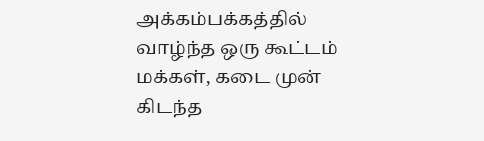அக்கம்பக்கத்தில் வாழ்ந்த ஒரு கூட்டம் மக்கள், கடை முன் கிடந்த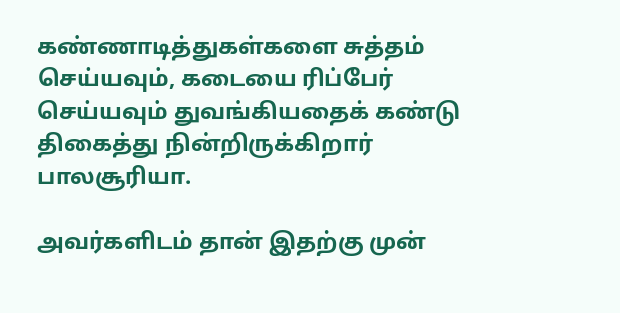கண்ணாடித்துகள்களை சுத்தம் செய்யவும், கடையை ரிப்பேர் செய்யவும் துவங்கியதைக் கண்டு திகைத்து நின்றிருக்கிறார் பாலசூரியா.

அவர்களிடம் தான் இதற்கு முன்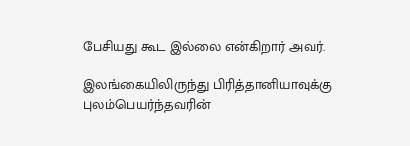பேசியது கூட இல்லை என்கிறார் அவர்.

இலங்கையிலிருந்து பிரித்தானியாவுக்கு புலம்பெயர்ந்தவரின்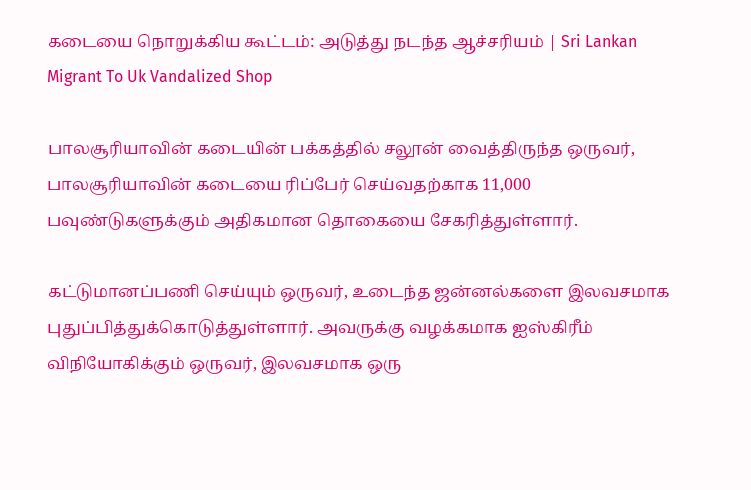கடையை நொறுக்கிய கூட்டம்: அடுத்து நடந்த ஆச்சரியம் | Sri Lankan Migrant To Uk Vandalized Shop

பாலசூரியாவின் கடையின் பக்கத்தில் சலூன் வைத்திருந்த ஒருவர், பாலசூரியாவின் கடையை ரிப்பேர் செய்வதற்காக 11,000 பவுண்டுகளுக்கும் அதிகமான தொகையை சேகரித்துள்ளார்.

கட்டுமானப்பணி செய்யும் ஒருவர், உடைந்த ஜன்னல்களை இலவசமாக புதுப்பித்துக்கொடுத்துள்ளார். அவருக்கு வழக்கமாக ஐஸ்கிரீம் விநியோகிக்கும் ஒருவர், இலவசமாக ஒரு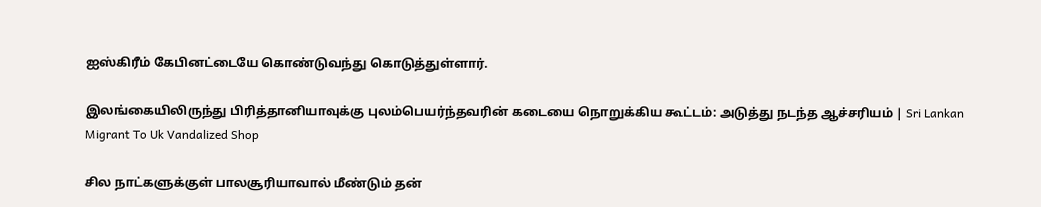ஐஸ்கிரீம் கேபினட்டையே கொண்டுவந்து கொடுத்துள்ளார்.

இலங்கையிலிருந்து பிரித்தானியாவுக்கு புலம்பெயர்ந்தவரின் கடையை நொறுக்கிய கூட்டம்: அடுத்து நடந்த ஆச்சரியம் | Sri Lankan Migrant To Uk Vandalized Shop

சில நாட்களுக்குள் பாலசூரியாவால் மீண்டும் தன்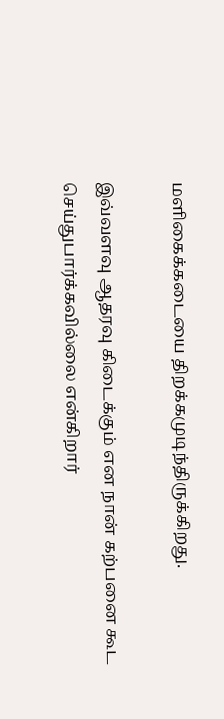மளிகைக்கடையை திறக்கமுடிந்திருக்கிறது.

இவ்வளவு ஆதரவு கிடைக்கும் என நான் கற்பனை கூட செய்துபார்க்கவில்லை என்கிறார்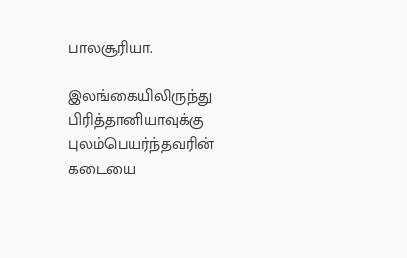பாலசூரியா.

இலங்கையிலிருந்து பிரித்தானியாவுக்கு புலம்பெயர்ந்தவரின் கடையை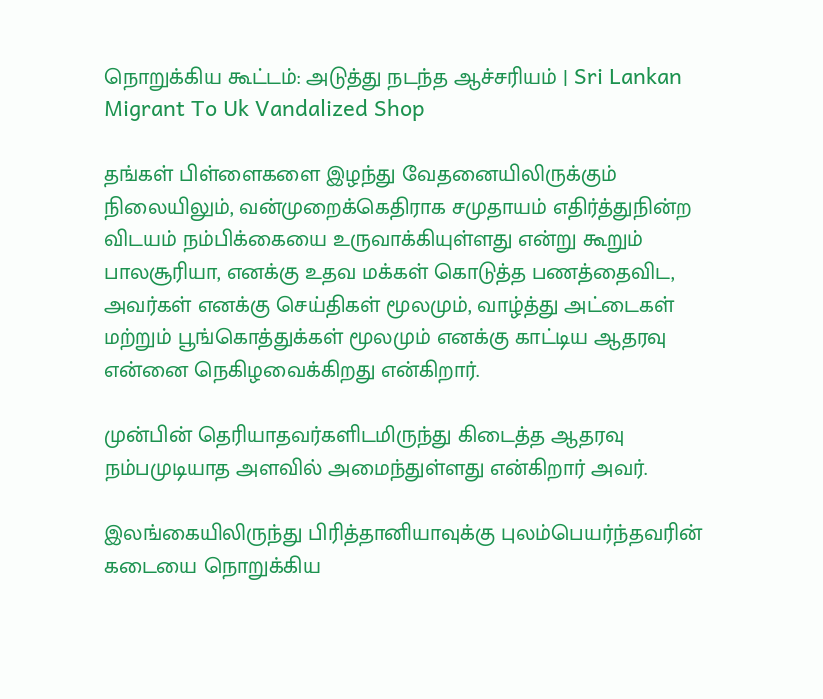நொறுக்கிய கூட்டம்: அடுத்து நடந்த ஆச்சரியம் | Sri Lankan Migrant To Uk Vandalized Shop

தங்கள் பிள்ளைகளை இழந்து வேதனையிலிருக்கும் நிலையிலும், வன்முறைக்கெதிராக சமுதாயம் எதிர்த்துநின்ற விடயம் நம்பிக்கையை உருவாக்கியுள்ளது என்று கூறும் பாலசூரியா, எனக்கு உதவ மக்கள் கொடுத்த பணத்தைவிட, அவர்கள் எனக்கு செய்திகள் மூலமும், வாழ்த்து அட்டைகள் மற்றும் பூங்கொத்துக்கள் மூலமும் எனக்கு காட்டிய ஆதரவு என்னை நெகிழவைக்கிறது என்கிறார்.

முன்பின் தெரியாதவர்களிடமிருந்து கிடைத்த ஆதரவு நம்பமுடியாத அளவில் அமைந்துள்ளது என்கிறார் அவர்.

இலங்கையிலிருந்து பிரித்தானியாவுக்கு புலம்பெயர்ந்தவரின் கடையை நொறுக்கிய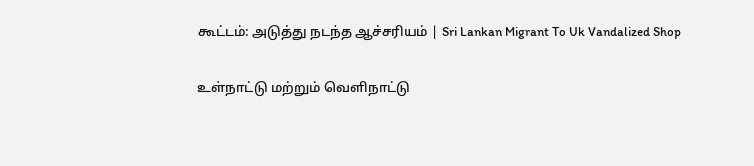கூட்டம்: அடுத்து நடந்த ஆச்சரியம் | Sri Lankan Migrant To Uk Vandalized Shop

உள்நாட்டு மற்றும் வெளிநாட்டு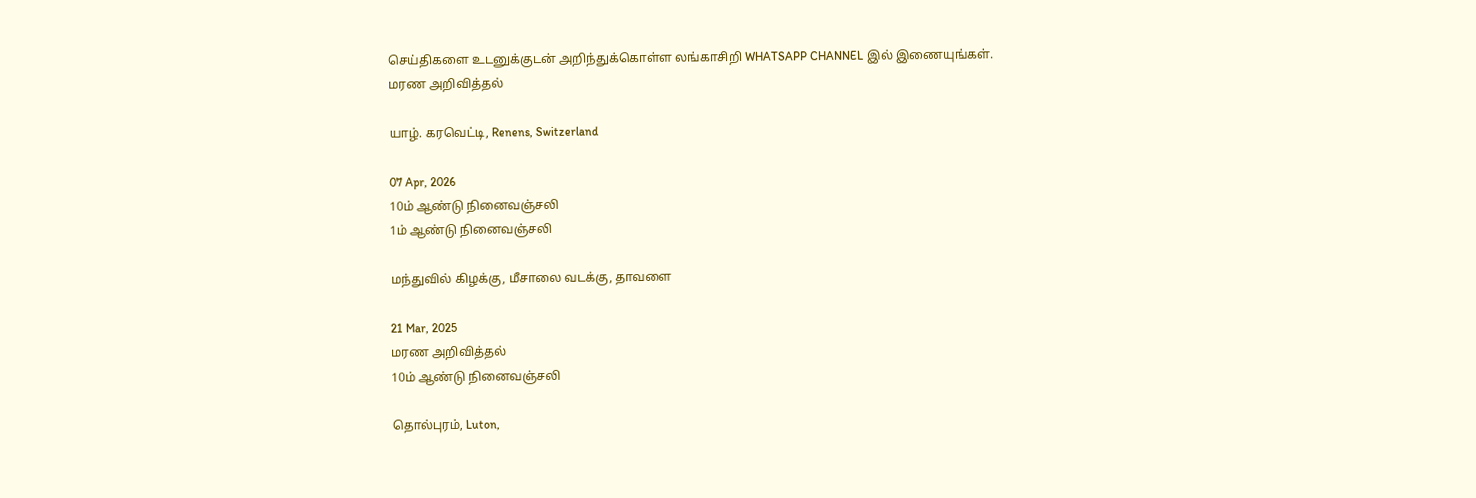செய்திகளை உடனுக்குடன் அறிந்துக்கொள்ள லங்காசிறி WHATSAPP CHANNEL இல் இணையுங்கள்.
மரண அறிவித்தல்

யாழ். கரவெட்டி, Renens, Switzerland

07 Apr, 2026
10ம் ஆண்டு நினைவஞ்சலி
1ம் ஆண்டு நினைவஞ்சலி

மந்துவில் கிழக்கு, மீசாலை வடக்கு, தாவளை

21 Mar, 2025
மரண அறிவித்தல்
10ம் ஆண்டு நினைவஞ்சலி

தொல்புரம், Luton,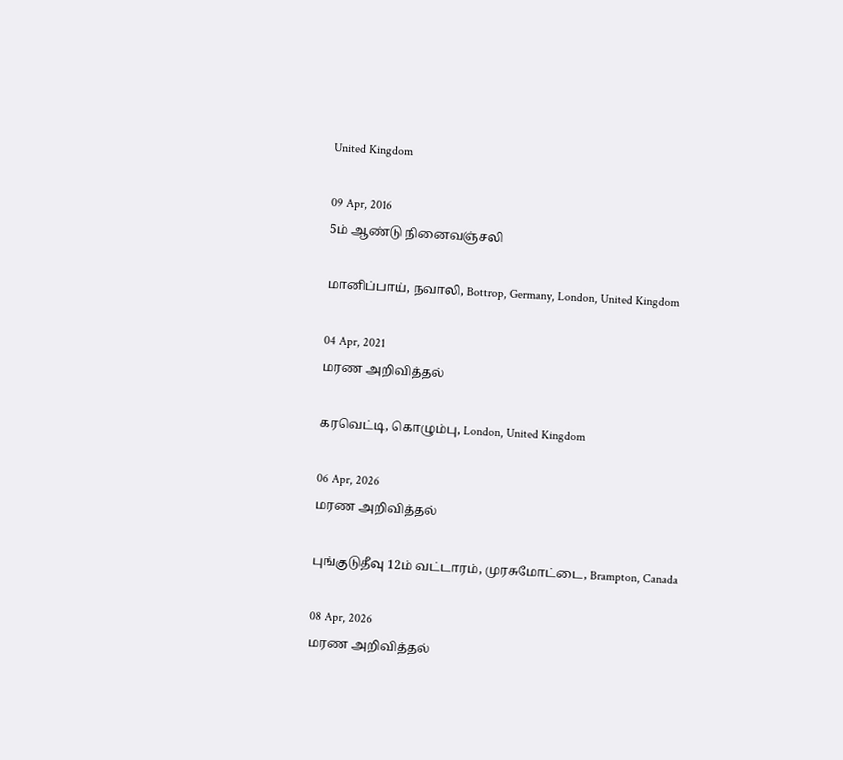United Kingdom

09 Apr, 2016
5ம் ஆண்டு நினைவஞ்சலி

மானிப்பாய், நவாலி, Bottrop, Germany, London, United Kingdom

04 Apr, 2021
மரண அறிவித்தல்

கரவெட்டி, கொழும்பு, London, United Kingdom

06 Apr, 2026
மரண அறிவித்தல்

புங்குடுதீவு 12ம் வட்டாரம், முரசுமோட்டை, Brampton, Canada

08 Apr, 2026
மரண அறிவித்தல்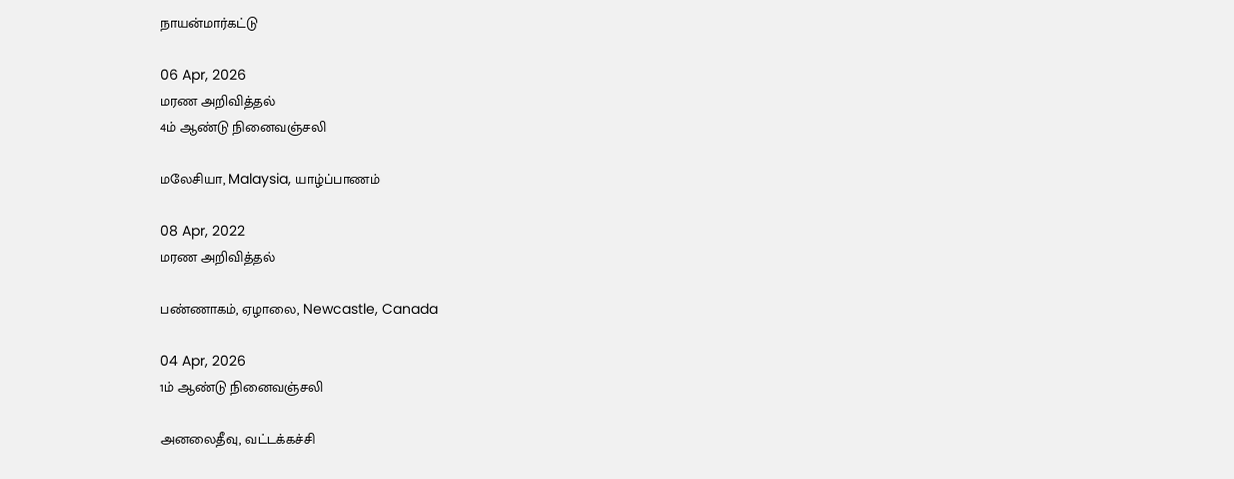நாயன்மார்கட்டு

06 Apr, 2026
மரண அறிவித்தல்
4ம் ஆண்டு நினைவஞ்சலி

மலேசியா, Malaysia, யாழ்ப்பாணம்

08 Apr, 2022
மரண அறிவித்தல்

பண்ணாகம், ஏழாலை, Newcastle, Canada

04 Apr, 2026
1ம் ஆண்டு நினைவஞ்சலி

அனலைதீவு, வட்டக்கச்சி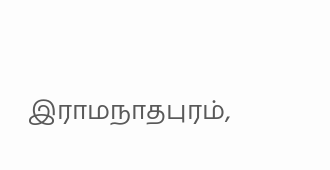இராமநாதபுரம்,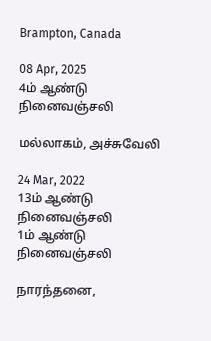Brampton, Canada

08 Apr, 2025
4ம் ஆண்டு நினைவஞ்சலி

மல்லாகம், அச்சுவேலி

24 Mar, 2022
13ம் ஆண்டு நினைவஞ்சலி
1ம் ஆண்டு நினைவஞ்சலி

நாரந்தனை,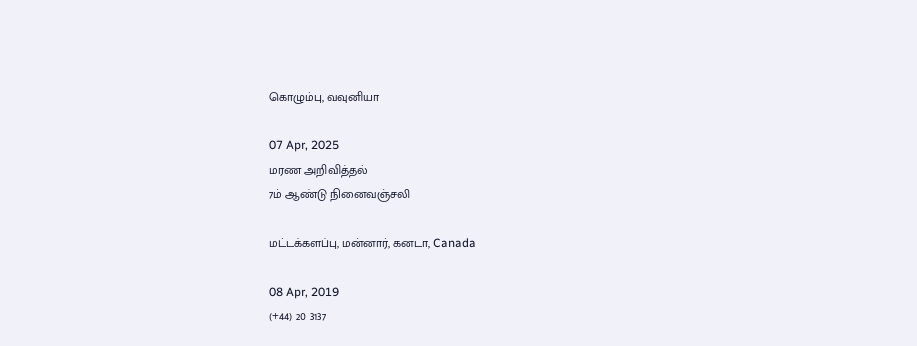கொழும்பு, வவுனியா

07 Apr, 2025
மரண அறிவித்தல்
7ம் ஆண்டு நினைவஞ்சலி

மட்டக்களப்பு, மன்னார், கனடா, Canada

08 Apr, 2019
(+44) 20 3137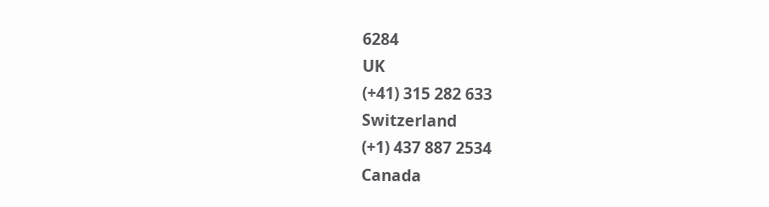6284
UK
(+41) 315 282 633
Switzerland
(+1) 437 887 2534
Canada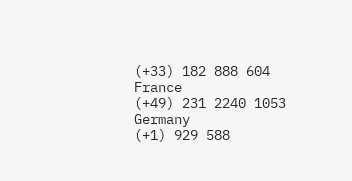(+33) 182 888 604
France
(+49) 231 2240 1053
Germany
(+1) 929 588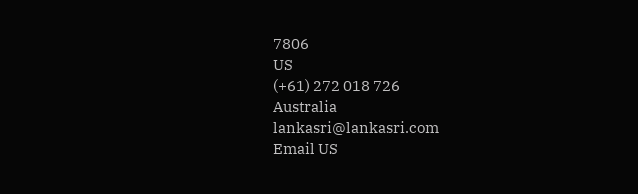7806
US
(+61) 272 018 726
Australia
lankasri@lankasri.com
Email US